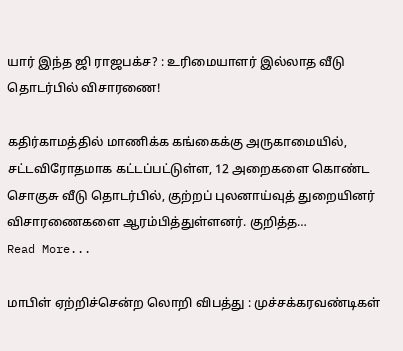யார் இந்த ஜி ராஜபக்ச? : உரிமையாளர் இல்லாத வீடு தொடர்பில் விசாரணை!

கதிர்காமத்தில் மாணிக்க கங்கைக்கு அருகாமையில், சட்டவிரோதமாக கட்டப்பட்டுள்ள, 12 அறைகளை கொண்ட சொகுசு வீடு தொடர்பில், குற்றப் புலனாய்வுத் துறையினர் விசாரணைகளை ஆரம்பித்துள்ளனர். குறித்த…
Read More...

மாபிள் ஏற்றிச்சென்ற லொறி விபத்து : முச்சக்கரவண்டிகள்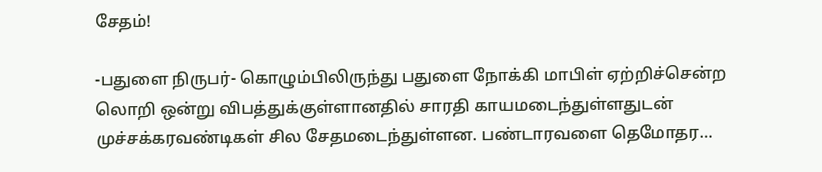சேதம்!

-பதுளை நிருபர்- கொழும்பிலிருந்து பதுளை நோக்கி மாபிள் ஏற்றிச்சென்ற லொறி ஒன்று விபத்துக்குள்ளானதில் சாரதி காயமடைந்துள்ளதுடன் முச்சக்கரவண்டிகள் சில சேதமடைந்துள்ளன. பண்டாரவளை தெமோதர…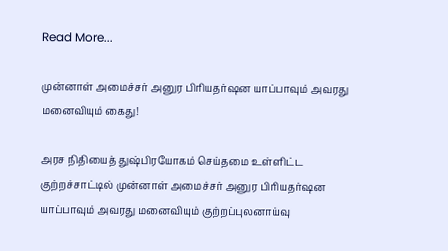Read More...

முன்னாள் அமைச்சர் அனுர பிரியதர்ஷன யாப்பாவும் அவரது மனைவியும் கைது!

அரச நிதியைத் துஷ்பிரயோகம் செய்தமை உள்ளிட்ட குற்றச்சாட்டில் முன்னாள் அமைச்சர் அனுர பிரியதர்ஷன யாப்பாவும் அவரது மனைவியும் குற்றப்புலனாய்வு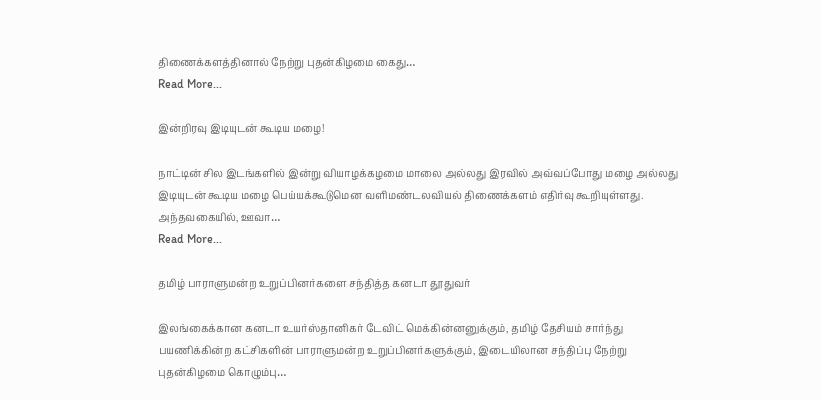திணைக்களத்தினால் நேற்று புதன்கிழமை கைது…
Read More...

இன்றிரவு இடியுடன் கூடிய மழை!

நாட்டின் சில இடங்களில் இன்று வியாழக்கழமை மாலை அல்லது இரவில் அவ்வப்போது மழை அல்லது இடியுடன் கூடிய மழை பெய்யக்கூடுமென வளிமண்டலவியல் திணைக்களம் எதிர்வு கூறியுள்ளது. அந்தவகையில், ஊவா…
Read More...

தமிழ் பாராளுமன்ற உறுப்பினர்களை சந்தித்த கனடா தூதுவர்

இலங்கைக்கான கனடா உயர்ஸ்தானிகர் டேவிட் மெக்கின்னனுக்கும், தமிழ் தேசியம் சார்ந்து பயணிக்கின்ற கட்சிகளின் பாராளுமன்ற உறுப்பினர்களுக்கும், இடையிலான சந்திப்பு நேற்று புதன்கிழமை கொழும்பு…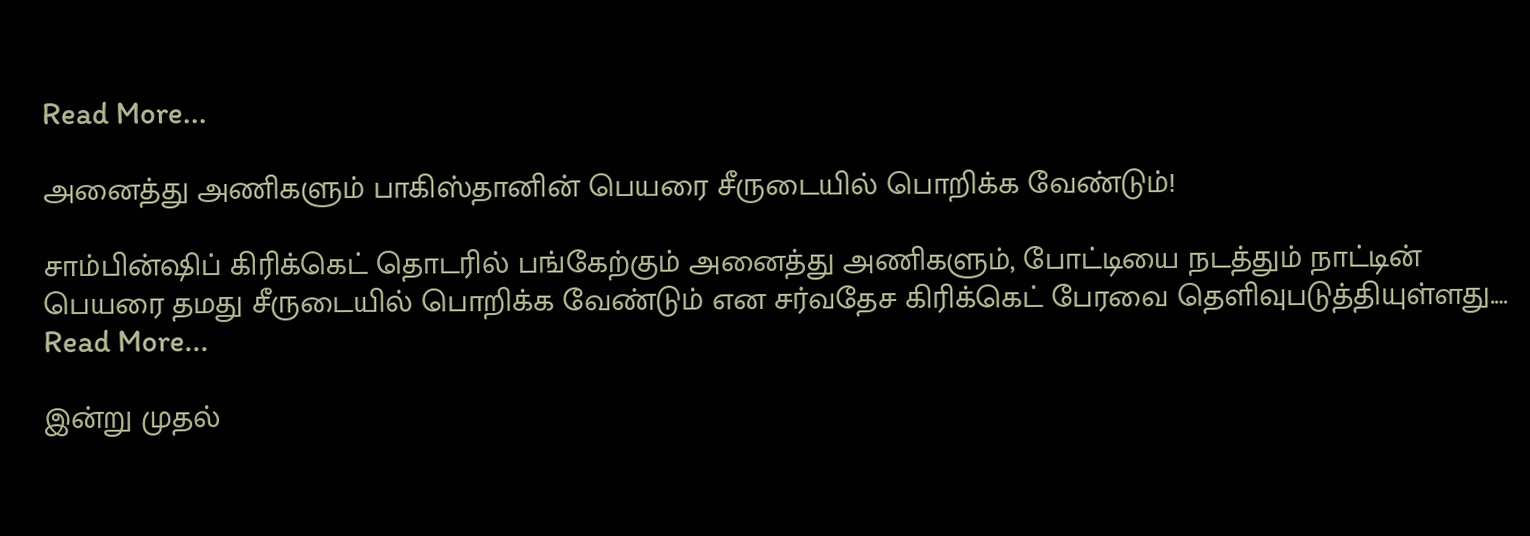Read More...

அனைத்து அணிகளும் பாகிஸ்தானின் பெயரை சீருடையில் பொறிக்க வேண்டும்!

சாம்பின்ஷிப் கிரிக்கெட் தொடரில் பங்கேற்கும் அனைத்து அணிகளும், போட்டியை நடத்தும் நாட்டின் பெயரை தமது சீருடையில் பொறிக்க வேண்டும் என சர்வதேச கிரிக்கெட் பேரவை தெளிவுபடுத்தியுள்ளது.…
Read More...

இன்று முதல்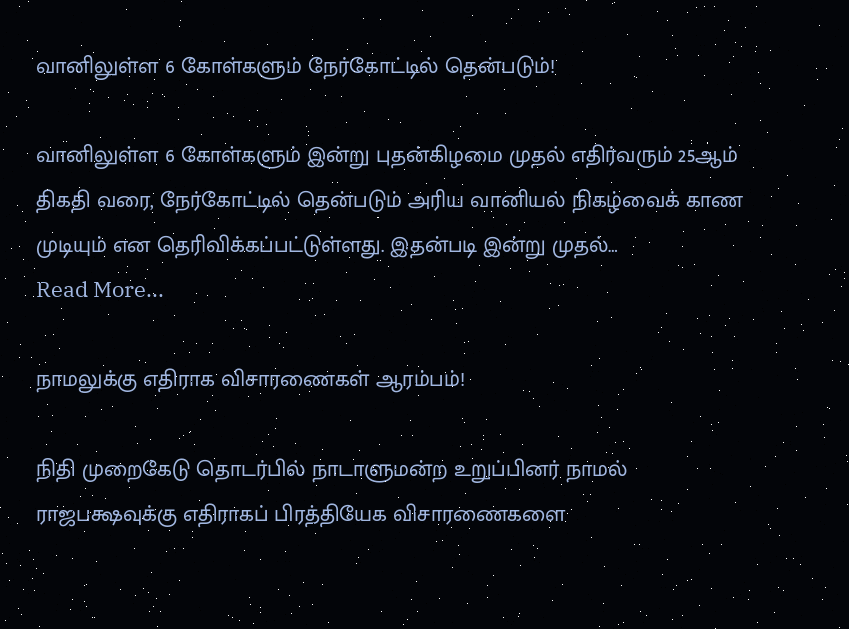வானிலுள்ள 6 கோள்களும் நேர்கோட்டில் தென்படும்!

வானிலுள்ள 6 கோள்களும் இன்று புதன்கிழமை முதல் எதிர்வரும் 25ஆம் திகதி வரை, நேர்கோட்டில் தென்படும் அரிய வானியல் நிகழ்வைக் காண முடியும் என தெரிவிக்கப்பட்டுள்ளது. இதன்படி இன்று முதல்…
Read More...

நாமலுக்கு எதிராக விசாரணைகள் ஆரம்பம்!

நிதி முறைகேடு தொடர்பில் நாடாளுமன்ற உறுப்பினர் நாமல் ராஜபக்ஷவுக்கு எதிராகப் பிரத்தியேக விசாரணைகளை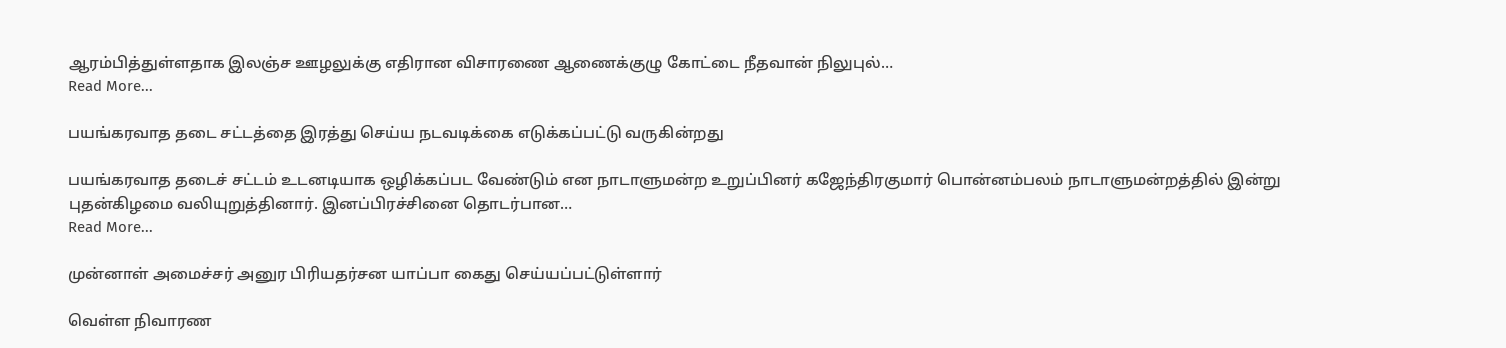ஆரம்பித்துள்ளதாக இலஞ்ச ஊழலுக்கு எதிரான விசாரணை ஆணைக்குழு கோட்டை நீதவான் நிலுபுல்…
Read More...

பயங்கரவாத தடை சட்டத்தை இரத்து செய்ய நடவடிக்கை எடுக்கப்பட்டு வருகின்றது

பயங்கரவாத தடைச் சட்டம் உடனடியாக ஒழிக்கப்பட வேண்டும் என நாடாளுமன்ற உறுப்பினர் கஜேந்திரகுமார் பொன்னம்பலம் நாடாளுமன்றத்தில் இன்று புதன்கிழமை வலியுறுத்தினார். இனப்பிரச்சினை தொடர்பான…
Read More...

முன்னாள் அமைச்சர் அனுர பிரியதர்சன யாப்பா கைது செய்யப்பட்டுள்ளார்

வெள்ள நிவாரண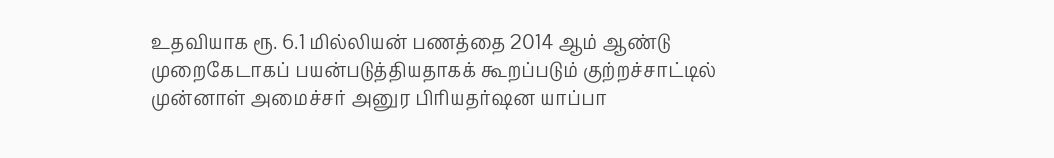உதவியாக ரூ. 6.1 மில்லியன் பணத்தை 2014 ஆம் ஆண்டு முறைகேடாகப் பயன்படுத்தியதாகக் கூறப்படும் குற்றச்சாட்டில் முன்னாள் அமைச்சர் அனுர பிரியதர்ஷன யாப்பா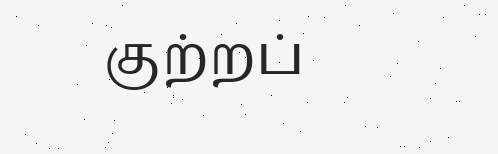குற்றப்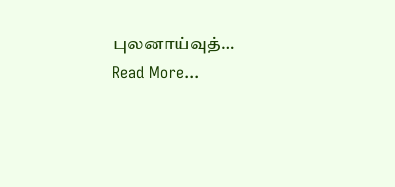புலனாய்வுத்…
Read More...